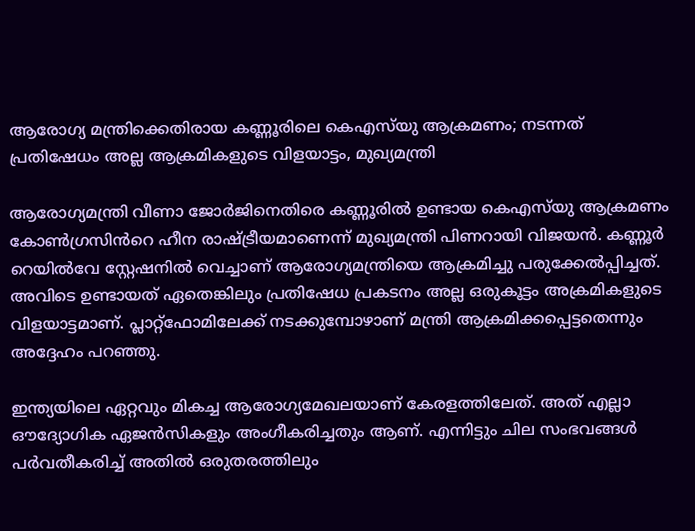ആരോഗ്യ മന്ത്രിക്കെതിരായ കണ്ണൂരിലെ കെഎസ്‌യു ആക്രമണം; നടന്നത് പ്രതിഷേധം അല്ല ആക്രമികളുടെ വിളയാട്ടം, മുഖ്യമന്ത്രി

ആരോഗ്യമന്ത്രി വീണാ ജോർജിനെതിരെ കണ്ണൂരിൽ ഉണ്ടായ കെഎസ്‌യു ആക്രമണം കോൺഗ്രസിൻറെ ഹീന രാഷ്ട്രീയമാണെന്ന് മുഖ്യമന്ത്രി പിണറായി വിജയൻ. കണ്ണൂർ റെയിൽവേ സ്റ്റേഷനിൽ വെച്ചാണ് ആരോഗ്യമന്ത്രിയെ ആക്രമിച്ചു പരുക്കേൽപ്പിച്ചത്. അവിടെ ഉണ്ടായത് ഏതെങ്കിലും പ്രതിഷേധ പ്രകടനം അല്ല ഒരുകൂട്ടം അക്രമികളുടെ വിളയാട്ടമാണ്. പ്ലാറ്റ്ഫോമിലേക്ക് നടക്കുമ്പോഴാണ് മന്ത്രി ആക്രമിക്കപ്പെട്ടതെന്നും അദ്ദേഹം പറഞ്ഞു.

ഇന്ത്യയിലെ ഏറ്റവും മികച്ച ആരോഗ്യമേഖലയാണ് കേരളത്തിലേത്. അത് എല്ലാ ഔദ്യോഗിക ഏജൻസികളും അംഗീകരിച്ചതും ആണ്. എന്നിട്ടും ചില സംഭവങ്ങൾ പർവതീകരിച്ച് അതിൽ ഒരുതരത്തിലും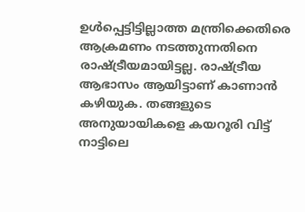ഉൾപ്പെട്ടിട്ടില്ലാത്ത മന്ത്രിക്കെതിരെ ആക്രമണം നടത്തുന്നതിനെ രാഷ്ട്രീയമായിട്ടല്ല. രാഷ്ട്രീയ ആഭാസം ആയിട്ടാണ് കാണാൻ കഴിയുക. തങ്ങളുടെ അനുയായികളെ കയറൂരി വിട്ട് നാട്ടിലെ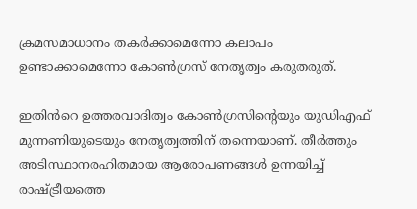ക്രമസമാധാനം തകർക്കാമെന്നോ കലാപം ഉണ്ടാക്കാമെന്നോ കോൺഗ്രസ് നേതൃത്വം കരുതരുത്.

ഇതിൻറെ ഉത്തരവാദിത്വം കോൺഗ്രസിന്റെയും യുഡിഎഫ് മുന്നണിയുടെയും നേതൃത്വത്തിന് തന്നെയാണ്. തീർത്തും അടിസ്ഥാനരഹിതമായ ആരോപണങ്ങൾ ഉന്നയിച്ച് രാഷ്ട്രീയത്തെ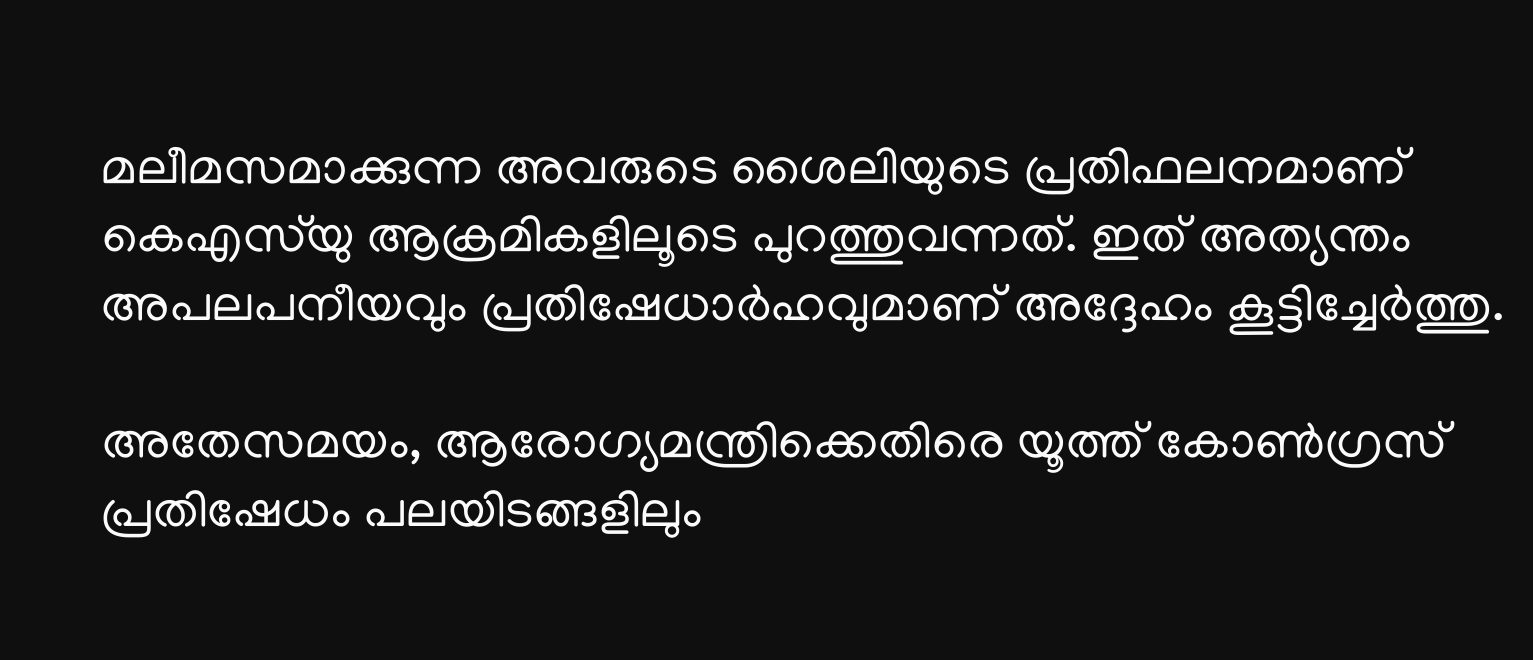മലീമസമാക്കുന്ന അവരുടെ ശൈലിയുടെ പ്രതിഫലനമാണ് കെഎസ്‌യു ആക്രമികളിലൂടെ പുറത്തുവന്നത്. ഇത് അത്യന്തം അപലപനീയവും പ്രതിഷേധാർഹവുമാണ് അദ്ദേഹം കൂട്ടിച്ചേർത്തു.

അതേസമയം, ആരോഗ്യമന്ത്രിക്കെതിരെ യൂത്ത് കോൺഗ്രസ് പ്രതിഷേധം പലയിടങ്ങളിലും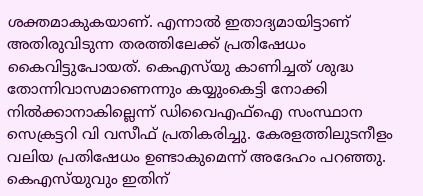ശക്തമാകുകയാണ്. എന്നാൽ ഇതാദ്യമായിട്ടാണ് അതിരുവിടുന്ന തരത്തിലേക്ക് പ്രതിഷേധം കൈവിട്ടുപോയത്. കെഎസ്‌യു കാണിച്ചത് ശുദ്ധ തോന്നിവാസമാണെന്നും കയ്യുംകെട്ടി നോക്കി നിൽക്കാനാകില്ലെന്ന് ഡിവൈഎഫ്ഐ സംസ്ഥാന സെക്രട്ടറി വി വസീഫ് പ്രതികരിച്ചു. കേരളത്തിലുടനീളം വലിയ പ്രതിഷേധം ഉണ്ടാകുമെന്ന് അദേഹം പറഞ്ഞു. കെഎസ്‌യുവും ഇതിന്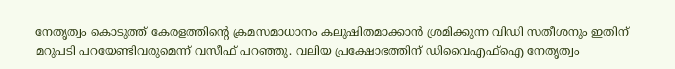നേതൃത്വം കൊടുത്ത് കേരളത്തിന്റെ ക്രമസമാധാനം കലുഷിതമാക്കാൻ ശ്രമിക്കുന്ന വിഡി സതീശനും ഇതിന് മറുപടി പറയേണ്ടിവരുമെന്ന് വസീഫ് പറഞ്ഞു. വലിയ പ്രക്ഷോഭത്തിന് ഡിവൈഎഫ്‌ഐ നേതൃത്വം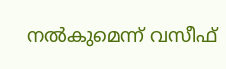നൽകുമെന്ന് വസീഫ്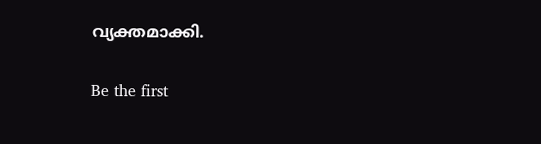വ്യക്തമാക്കി.

Be the first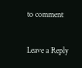to comment

Leave a Reply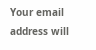Your email address will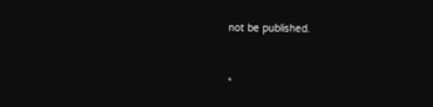not be published.


*